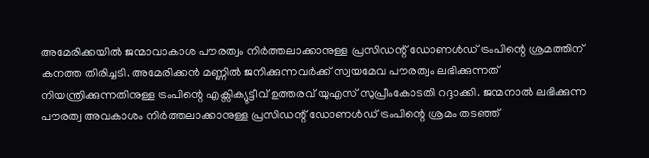അമേരിക്കയിൽ ജന്മാവാകാശ പൗരത്വം നിർത്തലാക്കാനുള്ള പ്രസിഡന്റ് ഡോണൾഡ് ട്രംപിന്റെ ശ്രമത്തിന് കനത്ത തിരിച്ചടി. അമേരിക്കൻ മണ്ണിൽ ജനിക്കുന്നവർക്ക് സ്വയമേവ പൗരത്വം ലഭിക്കുന്നത് നിയന്ത്രിക്കുന്നതിനുള്ള ട്രംപിന്റെ എക്സിക്യുട്ടീവ് ഉത്തരവ് യുഎസ് സുപ്രീംകോടതി റദ്ദാക്കി. ജന്മനാൽ ലഭിക്കുന്ന പൗരത്വ അവകാശം നിർത്തലാക്കാനുള്ള പ്രസിഡന്റ് ഡോണൾഡ് ട്രംപിന്റെ ശ്രമം തടഞ്ഞ്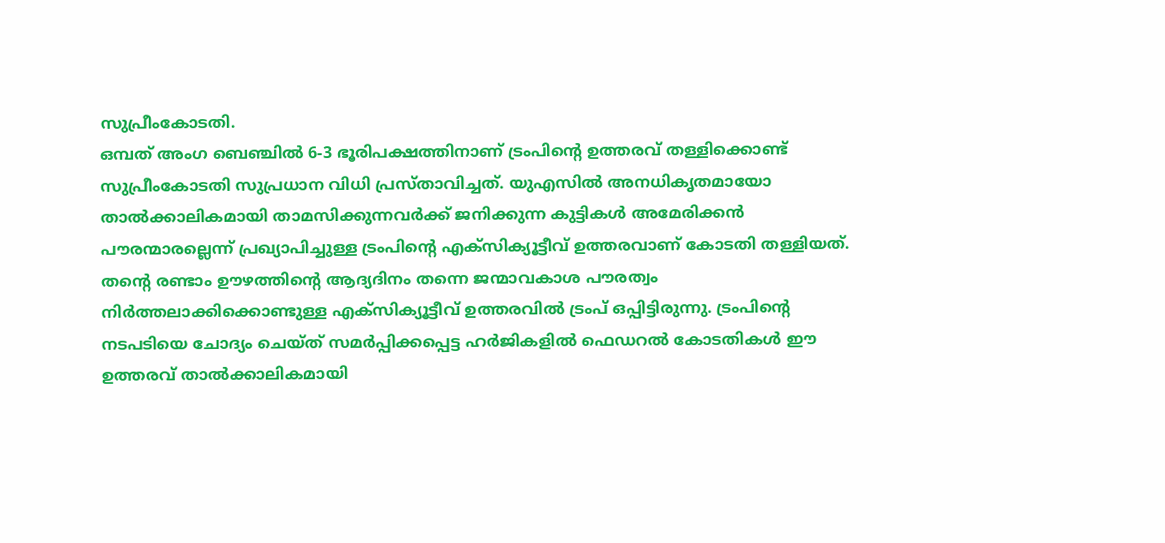സുപ്രീംകോടതി.
ഒമ്പത് അംഗ ബെഞ്ചിൽ 6-3 ഭൂരിപക്ഷത്തിനാണ് ട്രംപിന്റെ ഉത്തരവ് തള്ളിക്കൊണ്ട് സുപ്രീംകോടതി സുപ്രധാന വിധി പ്രസ്താവിച്ചത്. യുഎസിൽ അനധികൃതമായോ താൽക്കാലികമായി താമസിക്കുന്നവർക്ക് ജനിക്കുന്ന കുട്ടികൾ അമേരിക്കൻ പൗരന്മാരല്ലെന്ന് പ്രഖ്യാപിച്ചുള്ള ട്രംപിന്റെ എക്സിക്യൂട്ടീവ് ഉത്തരവാണ് കോടതി തള്ളിയത്.
തന്റെ രണ്ടാം ഊഴത്തിന്റെ ആദ്യദിനം തന്നെ ജന്മാവകാശ പൗരത്വം നിർത്തലാക്കിക്കൊണ്ടുള്ള എക്സിക്യൂട്ടീവ് ഉത്തരവിൽ ട്രംപ് ഒപ്പിട്ടിരുന്നു. ട്രംപിന്റെ നടപടിയെ ചോദ്യം ചെയ്ത് സമർപ്പിക്കപ്പെട്ട ഹർജികളിൽ ഫെഡറൽ കോടതികൾ ഈ ഉത്തരവ് താൽക്കാലികമായി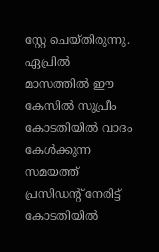സ്റ്റേ ചെയ്തിരുന്നു. ഏപ്രിൽ മാസത്തിൽ ഈ കേസിൽ സുപ്രീം കോടതിയിൽ വാദം കേൾക്കുന്ന സമയത്ത് പ്രസിഡന്റ് നേരിട്ട് കോടതിയിൽ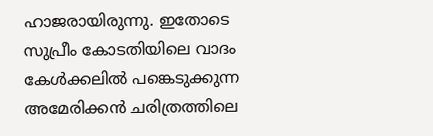ഹാജരായിരുന്നു. ഇതോടെ സുപ്രീം കോടതിയിലെ വാദം കേൾക്കലിൽ പങ്കെടുക്കുന്ന അമേരിക്കൻ ചരിത്രത്തിലെ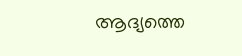ആദ്യത്തെ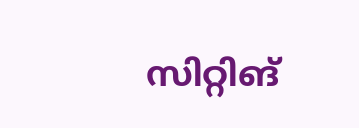സിറ്റിങ്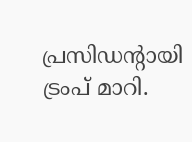പ്രസിഡന്റായി ട്രംപ് മാറി.